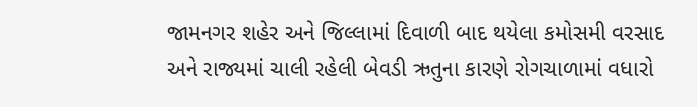જામનગર શહેર અને જિલ્લામાં દિવાળી બાદ થયેલા કમોસમી વરસાદ અને રાજ્યમાં ચાલી રહેલી બેવડી ઋતુના કારણે રોગચાળામાં વધારો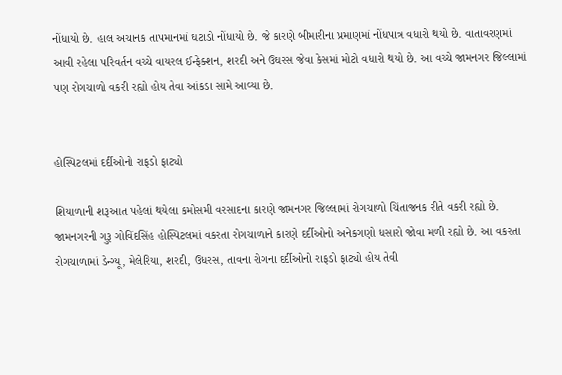નોંધાયો છે. હાલ અચાનક તાપમાનમાં ઘટાડો નોંધાયો છે. જે કારણે બીમારીના પ્રમાણમાં નોંધપાત્ર વધારો થયો છે. વાતાવરણમાં આવી રહેલા પરિવર્તન વચ્ચે વાયરલ ઈન્ફેક્શન, શરદી અને ઉઘરસ જેવા કેસમાં મોટો વધારો થયો છે. આ વચ્ચે જામનગર જિલ્લામાં પણ રોગચાળો વકરી રહ્યો હોય તેવા આંકડા સામે આવ્યા છે.


હોસ્પિટલમાં દર્દીઓનો રાફડો ફાટ્યો

શિયાળાની શરૂઆત પહેલાં થયેલા કમોસમી વરસાદના કારણે જામનગર જિલ્લામાં રોગચાળો ચિંતાજનક રીતે વકરી રહ્યો છે. જામનગરની ગુરૂ ગોવિંદસિંહ હોસ્પિટલમાં વકરતા રોગચાળાને કારણે દર્દીઓનો અનેકગણો ધસારો જોવા મળી રહ્યો છે. આ વકરતા રોગચાળામાં ડેન્ગ્યૂ, મેલેરિયા, શરદી, ઉધરસ, તાવના રોગના દર્દીઓનો રાફડો ફાટ્યો હોય તેવી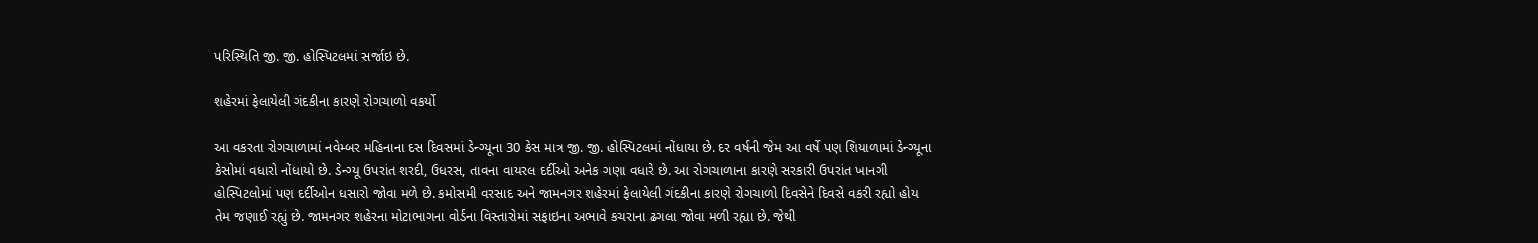પરિસ્થિતિ જી. જી. હોસ્પિટલમાં સર્જાઇ છે.

શહેરમાં ફેલાયેલી ગંદકીના કારણે રોગચાળો વકર્યો

આ વકરતા રોગચાળામાં નવેમ્બર મહિનાના દસ દિવસમાં ડેન્ગ્યૂના 30 કેસ માત્ર જી. જી. હોસ્પિટલમાં નોંધાયા છે. દર વર્ષની જેમ આ વર્ષે પણ શિયાળામાં ડેન્ગ્યૂના કેસોમાં વધારો નોંધાયો છે. ડેન્ગ્યૂ ઉપરાંત શરદી, ઉધરસ, તાવના વાયરલ દર્દીઓ અનેક ગણા વધારે છે. આ રોગચાળાના કારણે સરકારી ઉપરાંત ખાનગી હોસ્પિટલોમાં પણ દર્દીઓન ધસારો જોવા મળે છે. કમોસમી વરસાદ અને જામનગર શહેરમાં ફેલાયેલી ગંદકીના કારણે રોગચાળો દિવસેને દિવસે વકરી રહ્યો હોય તેમ જણાઈ રહ્યું છે. જામનગર શહેરના મોટાભાગના વોર્ડના વિસ્તારોમાં સફાઇના અભાવે કચરાના ઢગલા જોવા મળી રહ્યા છે. જેથી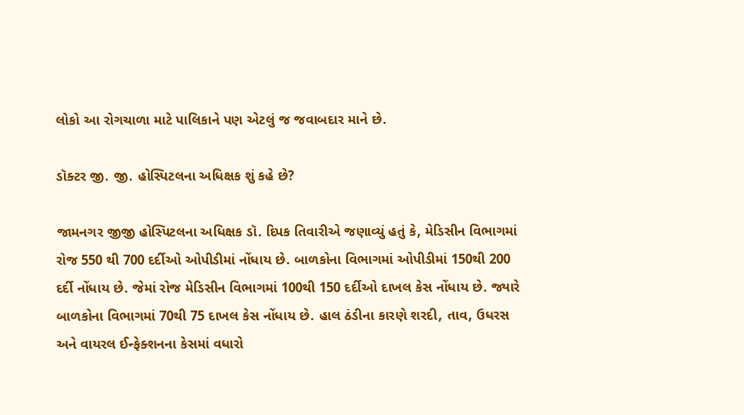લોકો આ રોગચાળા માટે પાલિકાને પણ એટલું જ જવાબદાર માને છે.

ડૉક્ટર જી. જી. હોસ્પિટલના અધિક્ષક શું કહે છે?

જામનગર જીજી હોસ્પિટલના અધિક્ષક ડૉ. દિપક તિવારીએ જણાવ્યું હતું કે, મેડિસીન વિભાગમાં રોજ 550 થી 700 દર્દીઓ ઓપીડીમાં નોંધાય છે. બાળકોના વિભાગમાં ઓપીડીમાં 150થી 200 દર્દી નોંધાય છે. જેમાં રોજ મેડિસીન વિભાગમાં 100થી 150 દર્દીઓ દાખલ કેસ નોંધાય છે. જ્યારે બાળકોના વિભાગમાં 70થી 75 દાખલ કેસ નોંધાય છે. હાલ ઠંડીના કારણે શરદી, તાવ, ઉધરસ અને વાયરલ ઈન્ફેક્શનના કેસમાં વધારો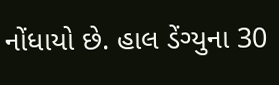નોંધાયો છે. હાલ ડેંગ્યુના 30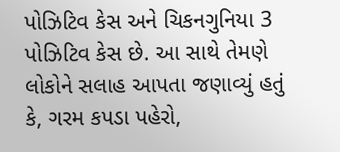પોઝિટિવ કેસ અને ચિકનગુનિયા 3 પોઝિટિવ કેસ છે. આ સાથે તેમણે લોકોને સલાહ આપતા જણાવ્યું હતું કે, ગરમ કપડા પહેરો,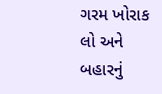ગરમ ખોરાક લો અને બહારનું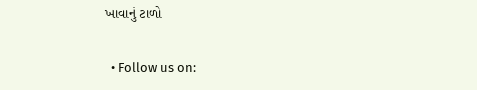ખાવાનું ટાળો

  • Follow us on: